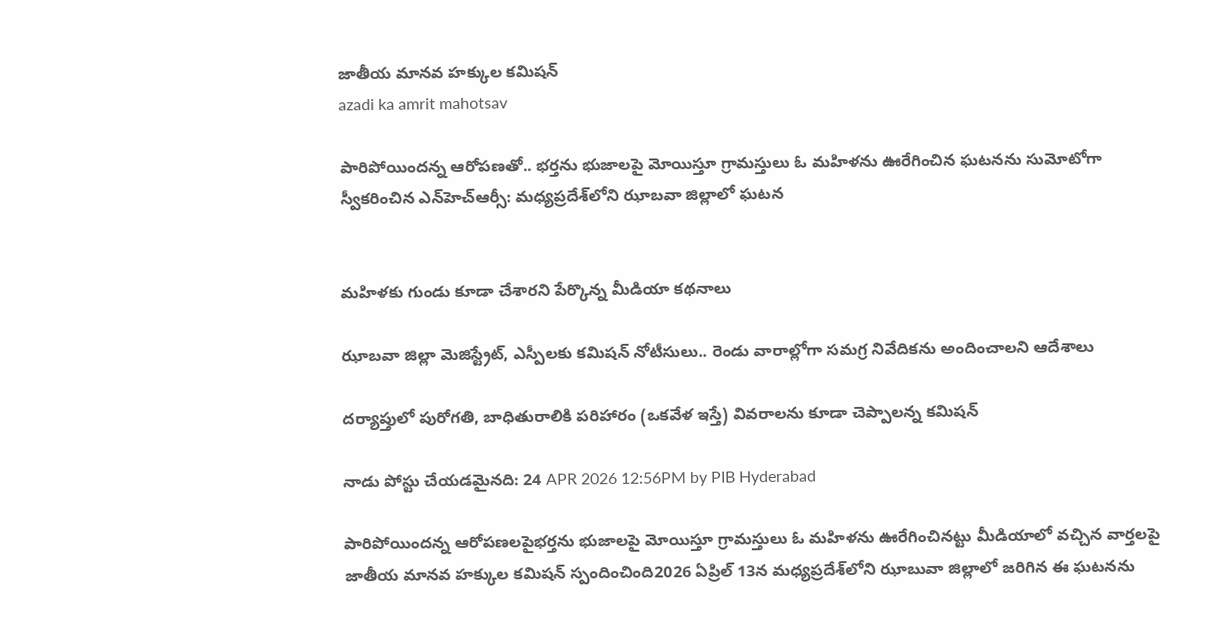జాతీయ మానవ హక్కుల కమిషన్
azadi ka amrit mahotsav

పారిపోయిందన్న ఆరోపణతో.. భర్తను భుజాలపై మోయిస్తూ గ్రామస్తులు ఓ మహిళను ఊరేగించిన ఘటనను సుమోటోగా స్వీకరించిన ఎన్‌హెచ్ఆర్సీ: మధ్యప్రదేశ్‌లోని ఝాబవా జిల్లాలో ఘటన


మహిళకు గుండు కూడా చేశారని పేర్కొన్న మీడియా కథనాలు

ఝాబవా జిల్లా మెజిస్ట్రేట్, ఎస్పీలకు కమిషన్ నోటీసులు.. రెండు వారాల్లోగా సమగ్ర నివేదికను అందించాలని ఆదేశాలు

దర్యాప్తులో పురోగతి, బాధితురాలికి పరిహారం (ఒకవేళ ఇస్తే) వివరాలను కూడా చెప్పాలన్న కమిషన్

నాడు పోస్టు చేయడమైనది: 24 APR 2026 12:56PM by PIB Hyderabad

పారిపోయిందన్న ఆరోపణలపైభర్తను భుజాలపై మోయిస్తూ గ్రామస్తులు ఓ మహిళను ఊరేగించినట్టు మీడియాలో వచ్చిన వార్తలపై జాతీయ మానవ హక్కుల కమిషన్ స్పందించింది2026 ఏప్రిల్ 13న మధ్యప్రదేశ్‌లోని ఝాబువా జిల్లాలో జరిగిన ఈ ఘటనను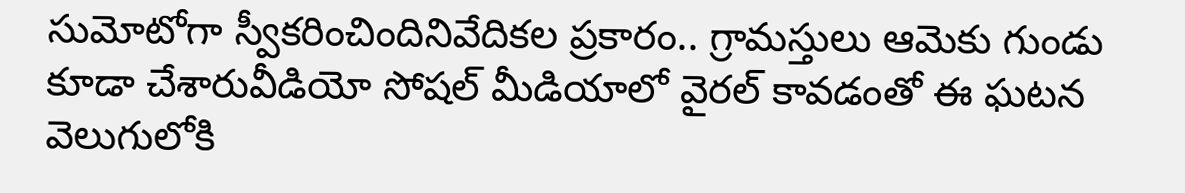సుమోటోగా స్వీకరించిందినివేదికల ప్రకారం.. గ్రామస్తులు ఆమెకు గుండు కూడా చేశారువీడియో సోషల్ మీడియాలో వైరల్ కావడంతో ఈ ఘటన వెలుగులోకి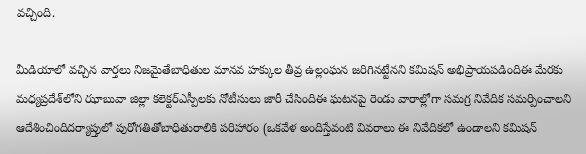వచ్చింది.

మీడియాలో వచ్చిన వార్తలు నిజమైతేబాధితుల మానవ హక్కుల తీవ్ర ఉల్లంఘన జరిగినట్టేనని కమిషన్ అభిప్రాయపడిందిఈ మేరకు మధ్యప్రదేశ్‌లోని ఝాబువా జిల్లా కలెక్టర్ఎస్పీలకు నోటీసులు జారీ చేసిందిఈ ఘటనపై రెండు వారాల్లోగా సమగ్ర నివేదిక సమర్పించాలని ఆదేశించిందిదర్యాప్తులో పురోగతితోబాధితురాలికి పరిహారం (ఒకవేళ అందిస్తేవంటి వివరాలు ఈ నివేదికలో ఉండాలని కమిషన్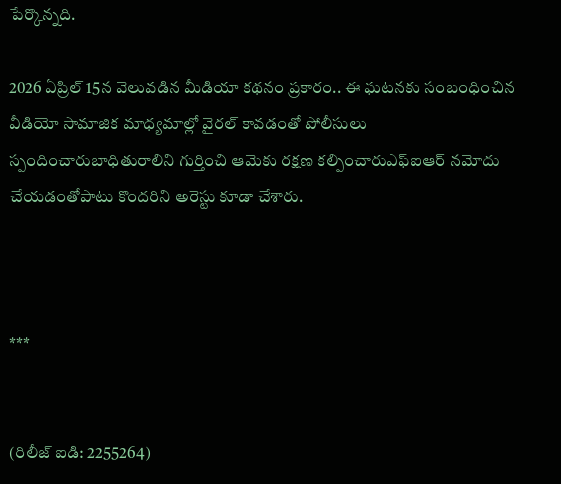పేర్కొన్నది.

2026 ఏప్రిల్ 15న వెలువడిన మీడియా కథనం ప్రకారం.. ఈ ఘటనకు సంబంధించిన వీడియో సామాజిక మాధ్యమాల్లో వైరల్ కావడంతో పోలీసులు స్పందించారుబాధితురాలిని గుర్తించి ఆమెకు రక్షణ కల్పించారుఎఫ్‌ఐఆర్ నమోదు చేయడంతోపాటు కొందరిని అరెస్టు కూడా చేశారు.



***


(రిలీజ్ ఐడి: 2255264)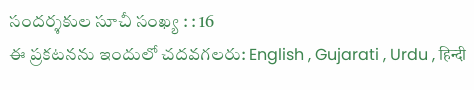సందర్శకుల సూచీ సంఖ్య : : 16
ఈ ప్రకటనను ఇందులో చదవగలరు: English , Gujarati , Urdu , हिन्दी